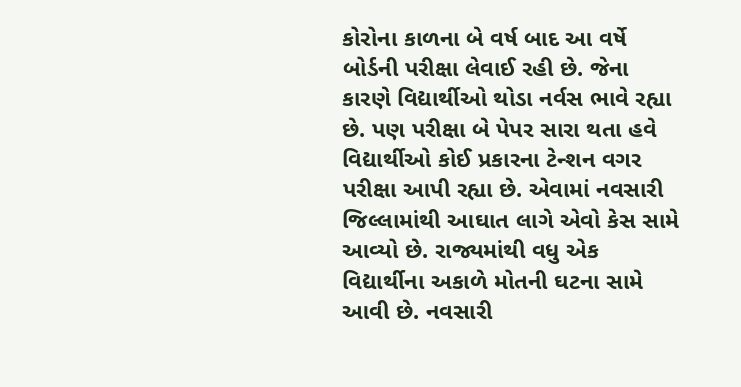કોરોના કાળના બે વર્ષ બાદ આ વર્ષે બોર્ડની પરીક્ષા લેવાઈ રહી છે. જેના કારણે વિદ્યાર્થીઓ થોડા નર્વસ ભાવે રહ્યા છે. પણ પરીક્ષા બે પેપર સારા થતા હવે વિદ્યાર્થીઓ કોઈ પ્રકારના ટેન્શન વગર પરીક્ષા આપી રહ્યા છે. એવામાં નવસારી જિલ્લામાંથી આઘાત લાગે એવો કેસ સામે આવ્યો છે. રાજ્યમાંથી વધુ એક વિદ્યાર્થીના અકાળે મોતની ઘટના સામે આવી છે. નવસારી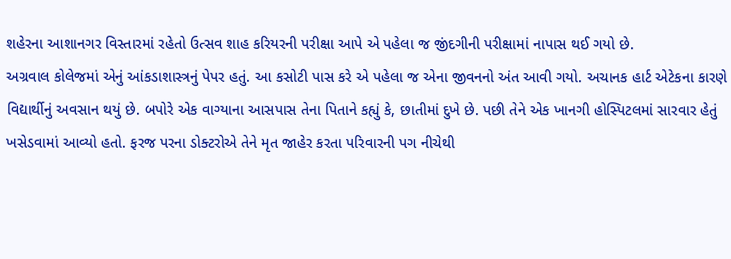શહેરના આશાનગર વિસ્તારમાં રહેતો ઉત્સવ શાહ કરિયરની પરીક્ષા આપે એ પહેલા જ જીંદગીની પરીક્ષામાં નાપાસ થઈ ગયો છે.
અગ્રવાલ કોલેજમાં એનું આંકડાશાસ્ત્રનું પેપર હતું. આ કસોટી પાસ કરે એ પહેલા જ એના જીવનનો અંત આવી ગયો. અચાનક હાર્ટ એટેકના કારણે વિદ્યાર્થીનું અવસાન થયું છે. બપોરે એક વાગ્યાના આસપાસ તેના પિતાને કહ્યું કે, છાતીમાં દુખે છે. પછી તેને એક ખાનગી હોસ્પિટલમાં સારવાર હેતું ખસેડવામાં આવ્યો હતો. ફરજ પરના ડોક્ટરોએ તેને મૃત જાહેર કરતા પરિવારની પગ નીચેથી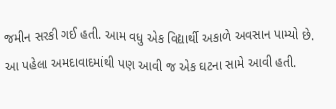જમીન સરકી ગઈ હતી. આમ વધુ એક વિદ્યાર્થી અકાળે અવસાન પામ્યો છે. આ પહેલા અમદાવાદમાંથી પણ આવી જ એક ઘટના સામે આવી હતી.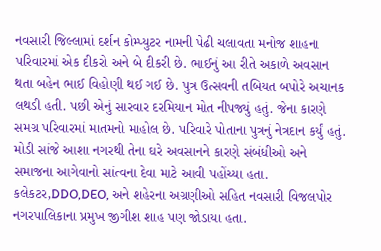નવસારી જિલ્લામાં દર્શન કોમ્પ્યુટર નામની પેઢી ચલાવતા મનોજ શાહના પરિવારમાં એક દીકરો અને બે દીકરી છે. ભાઈનું આ રીતે અકાળે અવસાન થતા બહેન ભાઈ વિહોણી થઈ ગઈ છે. પુત્ર ઉત્સવની તબિયત બપોરે અચાનક લથડી હતી. પછી એનું સારવાર દરમિયાન મોત નીપજ્યું હતું. જેના કારણે સમગ્ર પરિવારમાં માતમનો માહોલ છે. પરિવારે પોતાના પુત્રનું નેત્રદાન કર્યું હતું. મોડી સાંજે આશા નગરથી તેના ઘરે અવસાનને કારણે સંબંધીઓ અને સમાજના આગેવાનો સાંત્વના દેવા માટે આવી પહોંચ્યા હતા. કલેકટર,DDO,DEO, અને શહેરના અગ્રણીઓ સહિત નવસારી વિજલપોર નગરપાલિકાના પ્રમુખ જીગીશ શાહ પણ જોડાયા હતા.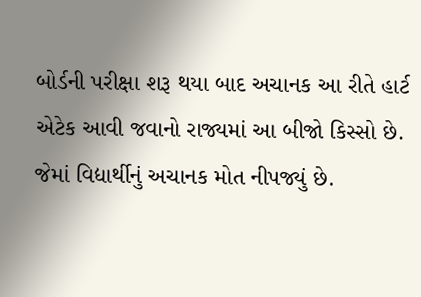બોર્ડની પરીક્ષા શરૂ થયા બાદ અચાનક આ રીતે હાર્ટ એટેક આવી જવાનો રાજ્યમાં આ બીજો કિસ્સો છે. જેમાં વિદ્યાર્થીનું અચાનક મોત નીપજ્યું છે.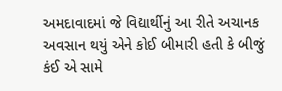અમદાવાદમાં જે વિદ્યાર્થીનું આ રીતે અચાનક અવસાન થયું એને કોઈ બીમારી હતી કે બીજું કંઈ એ સામે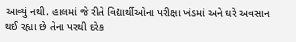આવ્યું નથી. હાલમાં જે રીતે વિદ્યાર્થીઓના પરીક્ષા ખંડમાં અને ઘરે અવસાન થઈ રહ્યા છે તેના પરથી દરેક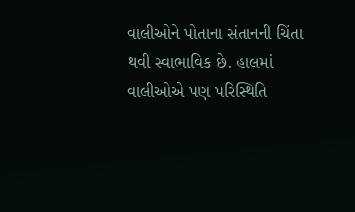વાલીઓને પોતાના સંતાનની ચિંતા થવી સ્વાભાવિક છે. હાલમાં વાલીઓએ પણ પરિસ્થિતિ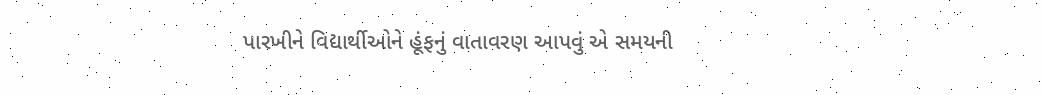પારખીને વિદ્યાર્થીઓને હૂંફનું વાતાવરણ આપવું એ સમયની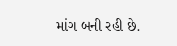માંગ બની રહી છે.